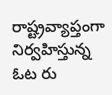రాష్ట్రవ్యాప్తంగా నిర్వహిస్తున్న ఓట రు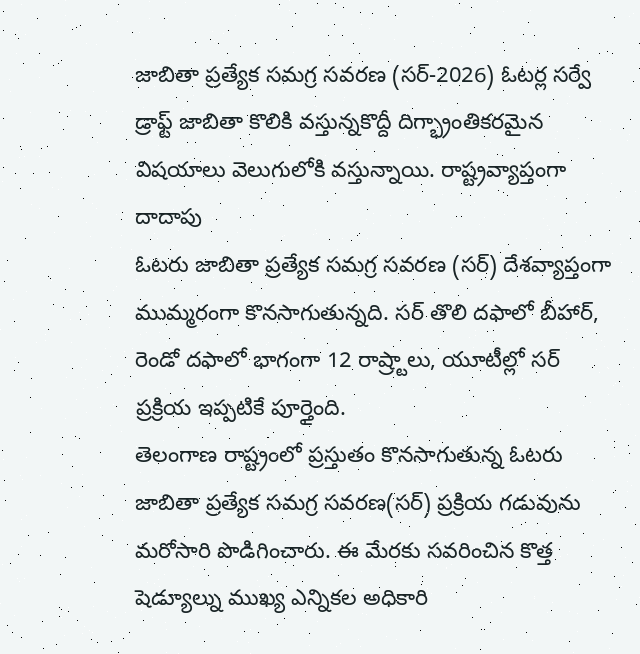జాబితా ప్రత్యేక సమగ్ర సవరణ (సర్-2026) ఓటర్ల సర్వే డ్రాఫ్ట్ జాబితా కొలికి వస్తున్నకొద్దీ దిగ్భ్రాంతికరమైన విషయాలు వెలుగులోకి వస్తున్నాయి. రాష్ట్రవ్యాప్తంగా దాదాపు
ఓటరు జాబితా ప్రత్యేక సమగ్ర సవరణ (సర్) దేశవ్యాప్తంగా ముమ్మరంగా కొనసాగుతున్నది. సర్ తొలి దఫాలో బీహార్, రెండో దఫాలో భాగంగా 12 రాష్ర్టాలు, యూటీల్లో సర్ ప్రక్రియ ఇప్పటికే పూర్తైంది.
తెలంగాణ రాష్ట్రంలో ప్రస్తుతం కొనసాగుతున్న ఓటరు జాబితా ప్రత్యేక సమగ్ర సవరణ(సర్) ప్రక్రియ గడువును మరోసారి పొడిగించారు. ఈ మేరకు సవరించిన కొత్త షెడ్యూల్ను ముఖ్య ఎన్నికల అధికారి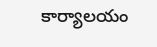కార్యాలయం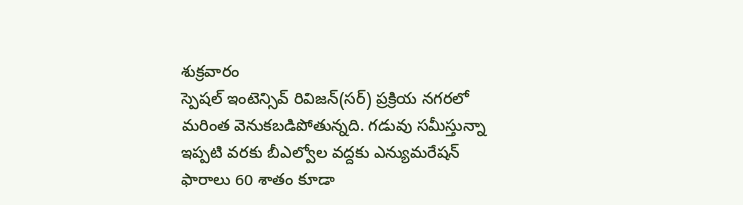శుక్రవారం
స్పెషల్ ఇంటెన్సివ్ రివిజన్(సర్) ప్రక్రియ నగరలో మరింత వెనుకబడిపోతున్నది. గడువు సమీస్తున్నా ఇప్పటి వరకు బీఎల్వోల వద్దకు ఎన్యుమరేషన్ ఫారాలు 60 శాతం కూడా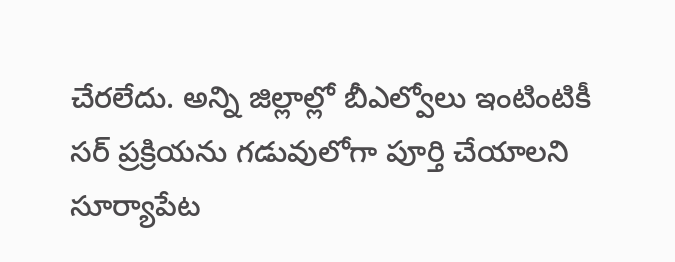చేరలేదు. అన్ని జిల్లాల్లో బీఎల్వోలు ఇంటింటికీ
సర్ ప్రక్రియను గడువులోగా పూర్తి చేయాలని సూర్యాపేట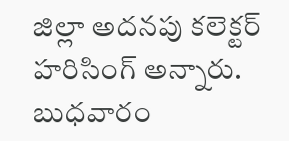జిల్లా అదనపు కలెక్టర్ హరిసింగ్ అన్నారు. బుధవారం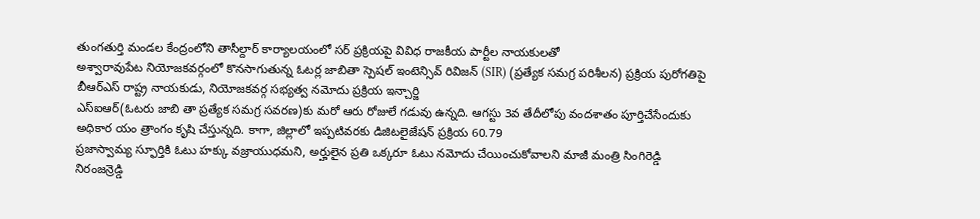తుంగతుర్తి మండల కేంద్రంలోని తాసీల్దార్ కార్యాలయంలో సర్ ప్రక్రియపై వివిధ రాజకీయ పార్టీల నాయకులతో
అశ్వారావుపేట నియోజకవర్గంలో కొనసాగుతున్న ఓటర్ల జాబితా స్పెషల్ ఇంటెన్సివ్ రివిజన్ (SIR) (ప్రత్యేక సమగ్ర పరిశీలన) ప్రక్రియ పురోగతిపై బీఆర్ఎస్ రాష్ట్ర నాయకుడు, నియోజకవర్గ సభ్యత్వ నమోదు ప్రక్రియ ఇన్చార్జి
ఎస్ఐఆర్(ఓటరు జాబి తా ప్రత్యేక సమగ్ర సవరణ)కు మరో ఆరు రోజులే గడువు ఉన్నది. ఆగస్టు 3వ తేదీలోపు వందశాతం పూర్తిచేసేందుకు అధికార యం త్రాంగం కృషి చేస్తున్నది. కాగా, జిల్లాలో ఇప్పటివరకు డిజిటలైజేషన్ ప్రక్రియ 60.79
ప్రజాస్వామ్య స్ఫూర్తికి ఓటు హక్కు వజ్రాయుధమని, అర్హులైన ప్రతి ఒక్కరూ ఓటు నమోదు చేయించుకోవాలని మాజీ మంత్రి సింగిరెడ్డి నిరంజన్రెడ్డి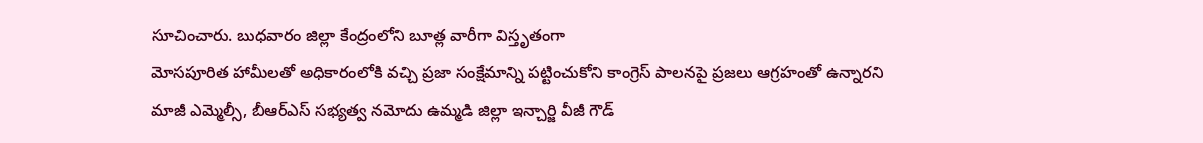సూచించారు. బుధవారం జిల్లా కేంద్రంలోని బూత్ల వారీగా విస్తృతంగా
మోసపూరిత హామీలతో అధికారంలోకి వచ్చి ప్రజా సంక్షేమాన్ని పట్టించుకోని కాంగ్రెస్ పాలనపై ప్రజలు ఆగ్రహంతో ఉన్నారని మాజీ ఎమ్మెల్సీ, బీఆర్ఎస్ సభ్యత్వ నమోదు ఉమ్మడి జిల్లా ఇన్చార్జి వీజీ గౌడ్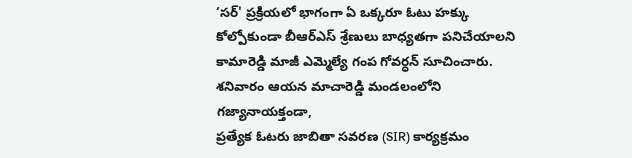‘సర్' ప్రక్రియలో భాగంగా ఏ ఒక్కరూ ఓటు హక్కు కోల్పోకుండా బీఆర్ఎస్ శ్రేణులు బాధ్యతగా పనిచేయాలని కామారెడ్డి మాజీ ఎమ్మెల్యే గంప గోవర్ధన్ సూచించారు. శనివారం ఆయన మాచారెడ్డి మండలంలోని గజ్యానాయక్తండా,
ప్రత్యేక ఓటరు జాబితా సవరణ (SIR) కార్యక్రమం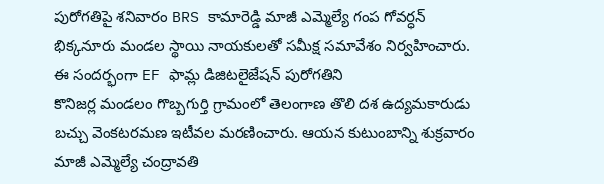పురోగతిపై శనివారం BRS కామారెడ్డి మాజీ ఎమ్మెల్యే గంప గోవర్ధన్ భిక్కనూరు మండల స్థాయి నాయకులతో సమీక్ష సమావేశం నిర్వహించారు. ఈ సందర్భంగా EF ఫామ్ల డిజిటలైజేషన్ పురోగతిని
కొనిజర్ల మండలం గొబ్బగుర్తి గ్రామంలో తెలంగాణ తొలి దశ ఉద్యమకారుడు బచ్చు వెంకటరమణ ఇటీవల మరణించారు. ఆయన కుటుంబాన్ని శుక్రవారం మాజీ ఎమ్మెల్యే చంద్రావతి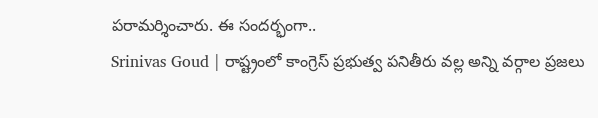పరామర్శించారు. ఈ సందర్భంగా..
Srinivas Goud | రాష్ట్రంలో కాంగ్రెస్ ప్రభుత్వ పనితీరు వల్ల అన్ని వర్గాల ప్రజలు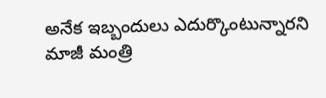అనేక ఇబ్బందులు ఎదుర్కొంటున్నారని మాజీ మంత్రి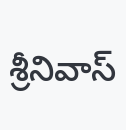శ్రీనివాస్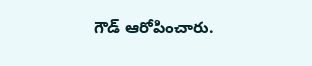గౌడ్ ఆరోపించారు.